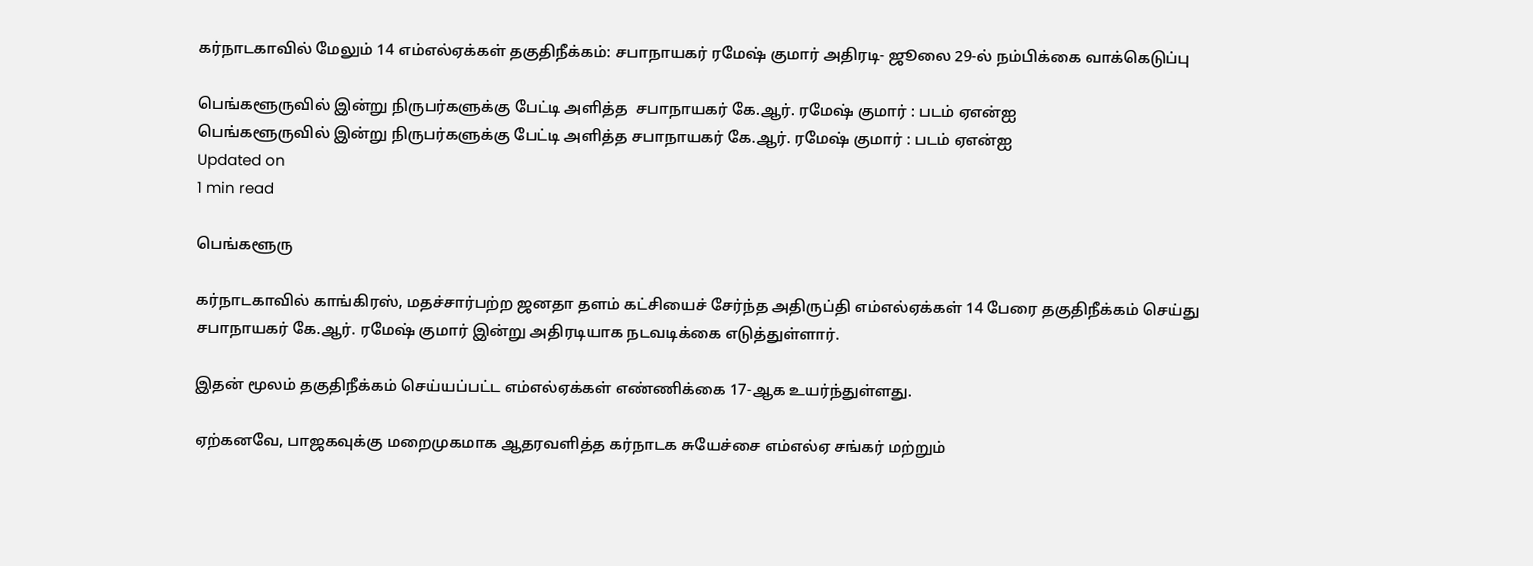கர்நாடகாவில் மேலும் 14 எம்எல்ஏக்கள் தகுதிநீக்கம்: சபாநாயகர் ரமேஷ் குமார் அதிரடி- ஜூலை 29-ல் நம்பிக்கை வாக்கெடுப்பு

பெங்களூருவில் இன்று நிருபர்களுக்கு பேட்டி அளித்த  சபாநாயகர் கே.ஆர். ரமேஷ் குமார் : படம் ஏஎன்ஐ
பெங்களூருவில் இன்று நிருபர்களுக்கு பேட்டி அளித்த சபாநாயகர் கே.ஆர். ரமேஷ் குமார் : படம் ஏஎன்ஐ
Updated on
1 min read

பெங்களூரு

கர்நாடகாவில் காங்கிரஸ், மதச்சார்பற்ற ஜனதா தளம் கட்சியைச் சேர்ந்த அதிருப்தி எம்எல்ஏக்கள் 14 பேரை தகுதிநீக்கம் செய்து சபாநாயகர் கே.ஆர். ரமேஷ் குமார் இன்று அதிரடியாக நடவடிக்கை எடுத்துள்ளார்.

இதன் மூலம் தகுதிநீக்கம் செய்யப்பட்ட எம்எல்ஏக்கள் எண்ணிக்கை 17-ஆக உயர்ந்துள்ளது.

ஏற்கனவே, பாஜகவுக்கு மறைமுகமாக ஆதரவளித்த கர்நாடக சுயேச்சை எம்எல்ஏ சங்கர் மற்றும்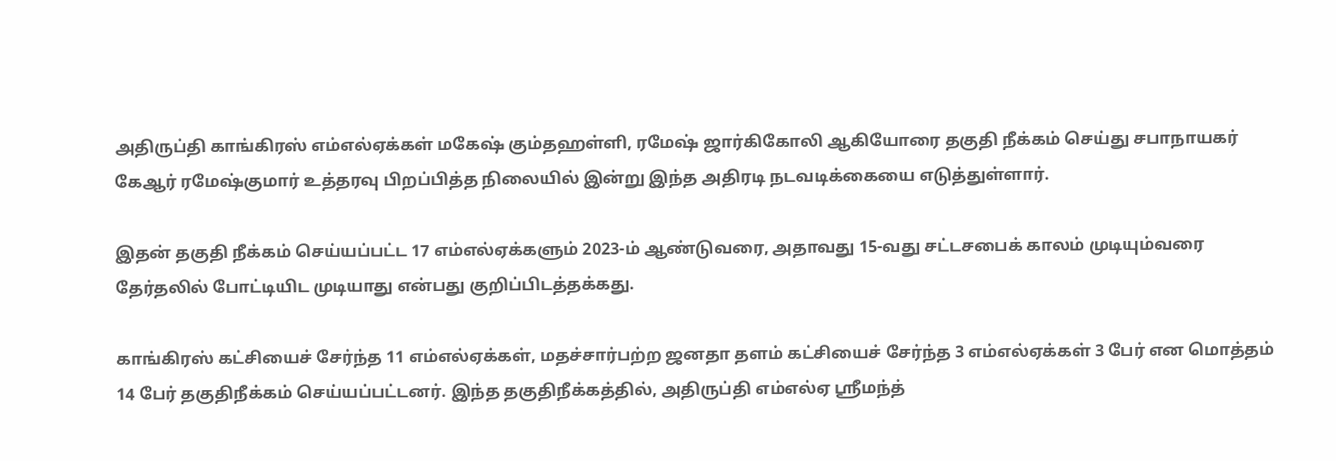அதிருப்தி காங்கிரஸ் எம்எல்ஏக்கள் மகேஷ் கும்தஹள்ளி, ரமேஷ் ஜார்கிகோலி ஆகியோரை தகுதி நீக்கம் செய்து சபாநாயகர் கேஆர் ரமேஷ்குமார் உத்தரவு பிறப்பித்த நிலையில் இன்று இந்த அதிரடி நடவடிக்கையை எடுத்துள்ளார்.

இதன் தகுதி நீக்கம் செய்யப்பட்ட 17 எம்எல்ஏக்களும் 2023-ம் ஆண்டுவரை, அதாவது 15-வது சட்டசபைக் காலம் முடியும்வரை தேர்தலில் போட்டியிட முடியாது என்பது குறிப்பிடத்தக்கது.

காங்கிரஸ் கட்சியைச் சேர்ந்த 11 எம்எல்ஏக்கள், மதச்சார்பற்ற ஜனதா தளம் கட்சியைச் சேர்ந்த 3 எம்எல்ஏக்கள் 3 பேர் என மொத்தம் 14 பேர் தகுதிநீக்கம் செய்யப்பட்டனர். இந்த தகுதிநீக்கத்தில், அதிருப்தி எம்எல்ஏ ஸ்ரீமந்த்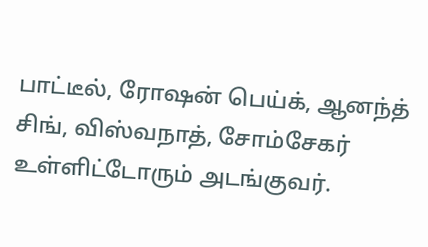பாட்டீல், ரோஷன் பெய்க், ஆனந்த் சிங், விஸ்வநாத், சோம்சேகர் உள்ளிட்டோரும் அடங்குவர்.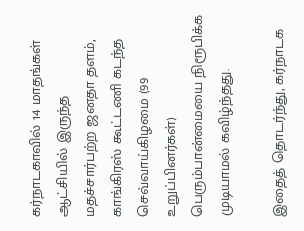கர்நாடகாவில் 14 மாதங்கள் ஆட்சியில் இருந்த மதச்சார்பற்ற ஜனதா தளம், காங்கிரஸ் கூட்டணி கடந்த செவ்வாய்கிழமை (99 உறுப்பினர்கள்) பெரும்பான்மையை நிரூபிக்க முடியாமல் கவிழ்ந்தது.

இதைத் தொடர்ந்து, கர்நாடக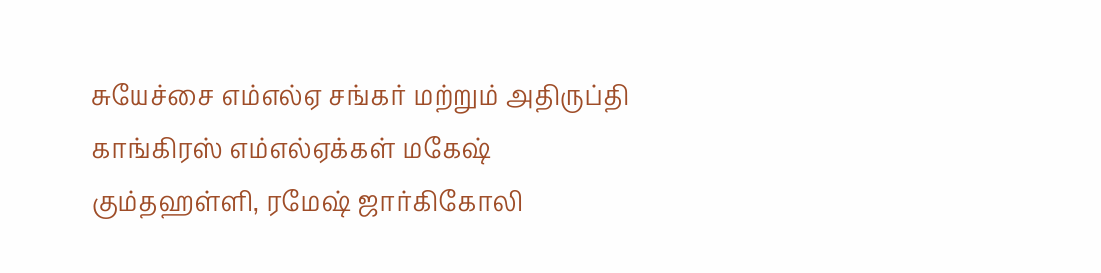சுயேச்சை எம்எல்ஏ சங்கர் மற்றும் அதிருப்தி காங்கிரஸ் எம்எல்ஏக்கள் மகேஷ் கும்தஹள்ளி, ரமேஷ் ஜார்கிகோலி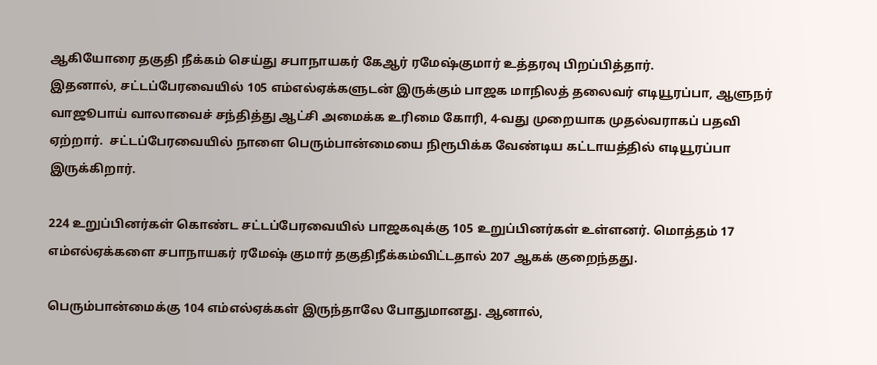ஆகியோரை தகுதி நீக்கம் செய்து சபாநாயகர் கேஆர் ரமேஷ்குமார் உத்தரவு பிறப்பித்தார்.
இதனால், சட்டப்பேரவையில் 105 எம்எல்ஏக்களுடன் இருக்கும் பாஜக மாநிலத் தலைவர் எடியூரப்பா, ஆளுநர் வாஜூபாய் வாலாவைச் சந்தித்து ஆட்சி அமைக்க உரிமை கோரி, 4-வது முறையாக முதல்வராகப் பதவி ஏற்றார்.  சட்டப்பேரவையில் நாளை பெரும்பான்மையை நிரூபிக்க வேண்டிய கட்டாயத்தில் எடியூரப்பா இருக்கிறார்.

224 உறுப்பினர்கள் கொண்ட சட்டப்பேரவையில் பாஜகவுக்கு 105 உறுப்பினர்கள் உள்ளனர். மொத்தம் 17 எம்எல்ஏக்களை சபாநாயகர் ரமேஷ் குமார் தகுதிநீக்கம்விட்டதால் 207 ஆகக் குறைந்தது.

பெரும்பான்மைக்கு 104 எம்எல்ஏக்கள் இருந்தாலே போதுமானது. ஆனால்,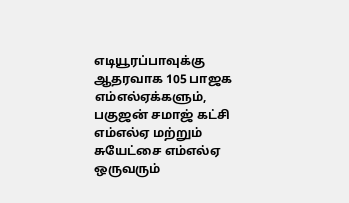எடியூரப்பாவுக்கு ஆதரவாக 105 பாஜக எம்எல்ஏக்களும், பகுஜன் சமாஜ் கட்சி எம்எல்ஏ மற்றும் சுயேட்சை எம்எல்ஏ ஒருவரும்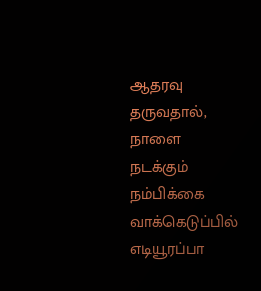ஆதரவு தருவதால், நாளை நடக்கும் நம்பிக்கை வாக்கெடுப்பில் எடியூரப்பா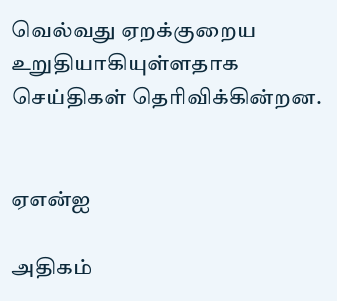வெல்வது ஏறக்குறைய உறுதியாகியுள்ளதாக செய்திகள் தெரிவிக்கின்றன.


ஏஎன்ஐ

அதிகம்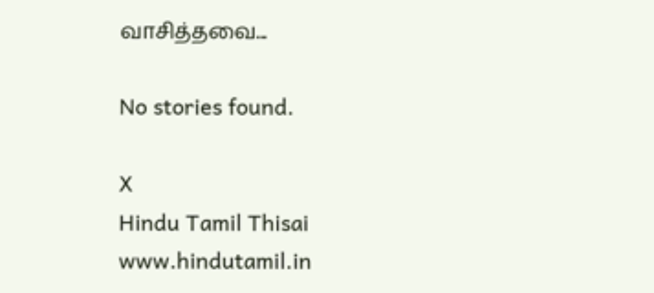வாசித்தவை...

No stories found.

X
Hindu Tamil Thisai
www.hindutamil.in